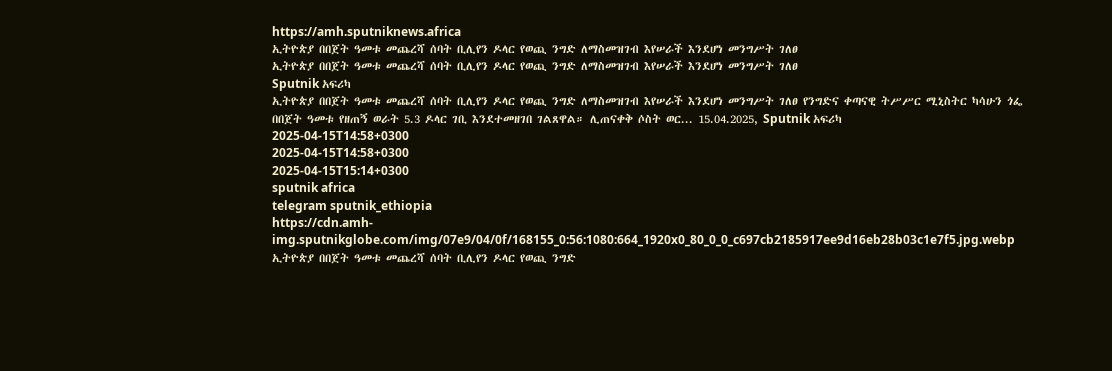https://amh.sputniknews.africa
ኢትዮጵያ በበጀት ዓመቱ መጨረሻ ሰባት ቢሊየን ዶላር የወጪ ንግድ ለማስመዝገብ እየሠራች እንደሆነ መንግሥት ገለፀ
ኢትዮጵያ በበጀት ዓመቱ መጨረሻ ሰባት ቢሊየን ዶላር የወጪ ንግድ ለማስመዝገብ እየሠራች እንደሆነ መንግሥት ገለፀ
Sputnik አፍሪካ
ኢትዮጵያ በበጀት ዓመቱ መጨረሻ ሰባት ቢሊየን ዶላር የወጪ ንግድ ለማስመዝገብ እየሠራች እንደሆነ መንግሥት ገለፀ የንግድና ቀጣናዊ ትሥሥር ሚኒስትር ካሳሁን ጎፌ በበጀት ዓመቱ የዘጠኝ ወራት 5.3 ዶላር ገቢ እንደተመዘገበ ገልጸዋል። ሊጠናቀቅ ሶስት ወር... 15.04.2025, Sputnik አፍሪካ
2025-04-15T14:58+0300
2025-04-15T14:58+0300
2025-04-15T15:14+0300
sputnik africa
telegram sputnik_ethiopia
https://cdn.amh-img.sputnikglobe.com/img/07e9/04/0f/168155_0:56:1080:664_1920x0_80_0_0_c697cb2185917ee9d16eb28b03c1e7f5.jpg.webp
ኢትዮጵያ በበጀት ዓመቱ መጨረሻ ሰባት ቢሊየን ዶላር የወጪ ንግድ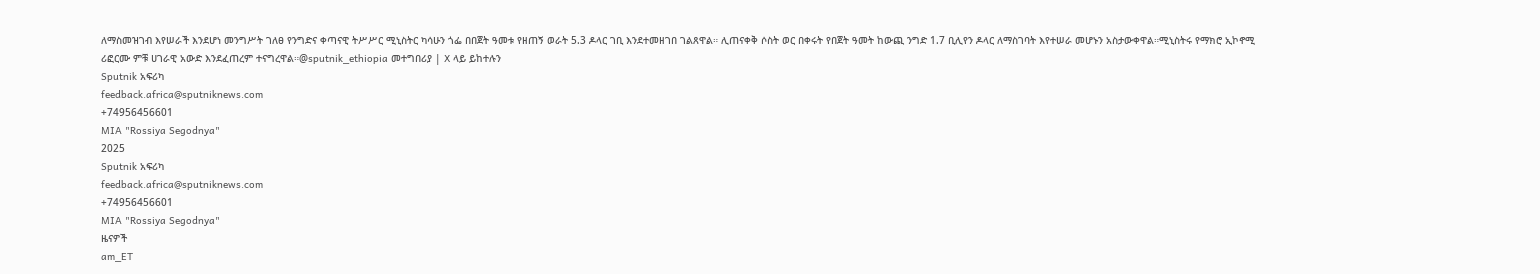ለማስመዝገብ እየሠራች እንደሆነ መንግሥት ገለፀ የንግድና ቀጣናዊ ትሥሥር ሚኒስትር ካሳሁን ጎፌ በበጀት ዓመቱ የዘጠኝ ወራት 5.3 ዶላር ገቢ እንደተመዘገበ ገልጸዋል። ሊጠናቀቅ ሶስት ወር በቀሩት የበጀት ዓመት ከውጪ ንግድ 1.7 ቢሊየን ዶላር ለማስገባት እየተሠራ መሆኑን አስታውቀዋል።ሚኒስትሩ የማክሮ ኢኮኖሚ ሪፎርሙ ምቹ ሀገራዊ አውድ እንደፈጠረም ተናግረዋል።@sputnik_ethiopia መተግበሪያ | X ላይ ይከተሉን
Sputnik አፍሪካ
feedback.africa@sputniknews.com
+74956456601
MIA "Rossiya Segodnya"
2025
Sputnik አፍሪካ
feedback.africa@sputniknews.com
+74956456601
MIA "Rossiya Segodnya"
ዜናዎች
am_ET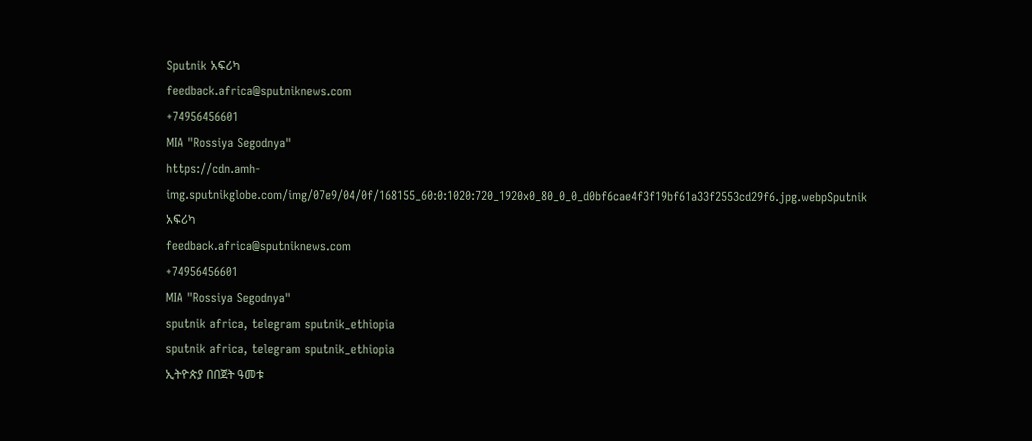Sputnik አፍሪካ
feedback.africa@sputniknews.com
+74956456601
MIA "Rossiya Segodnya"
https://cdn.amh-img.sputnikglobe.com/img/07e9/04/0f/168155_60:0:1020:720_1920x0_80_0_0_d0bf6cae4f3f19bf61a33f2553cd29f6.jpg.webpSputnik አፍሪካ
feedback.africa@sputniknews.com
+74956456601
MIA "Rossiya Segodnya"
sputnik africa, telegram sputnik_ethiopia
sputnik africa, telegram sputnik_ethiopia
ኢትዮጵያ በበጀት ዓመቱ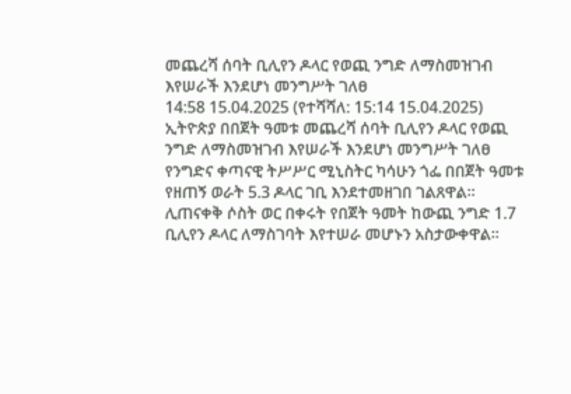መጨረሻ ሰባት ቢሊየን ዶላር የወጪ ንግድ ለማስመዝገብ እየሠራች እንደሆነ መንግሥት ገለፀ
14:58 15.04.2025 (የተሻሻለ: 15:14 15.04.2025) ኢትዮጵያ በበጀት ዓመቱ መጨረሻ ሰባት ቢሊየን ዶላር የወጪ ንግድ ለማስመዝገብ እየሠራች እንደሆነ መንግሥት ገለፀ
የንግድና ቀጣናዊ ትሥሥር ሚኒስትር ካሳሁን ጎፌ በበጀት ዓመቱ የዘጠኝ ወራት 5.3 ዶላር ገቢ እንደተመዘገበ ገልጸዋል።
ሊጠናቀቅ ሶስት ወር በቀሩት የበጀት ዓመት ከውጪ ንግድ 1.7 ቢሊየን ዶላር ለማስገባት እየተሠራ መሆኑን አስታውቀዋል።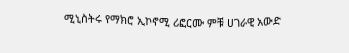ሚኒስትሩ የማክሮ ኢኮኖሚ ሪፎርሙ ምቹ ሀገራዊ አውድ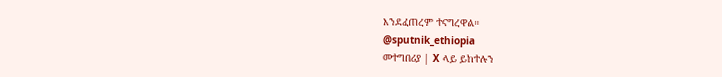እንደፈጠረም ተናግረዋል።
@sputnik_ethiopia
መተግበሪያ | X ላይ ይከተሉን